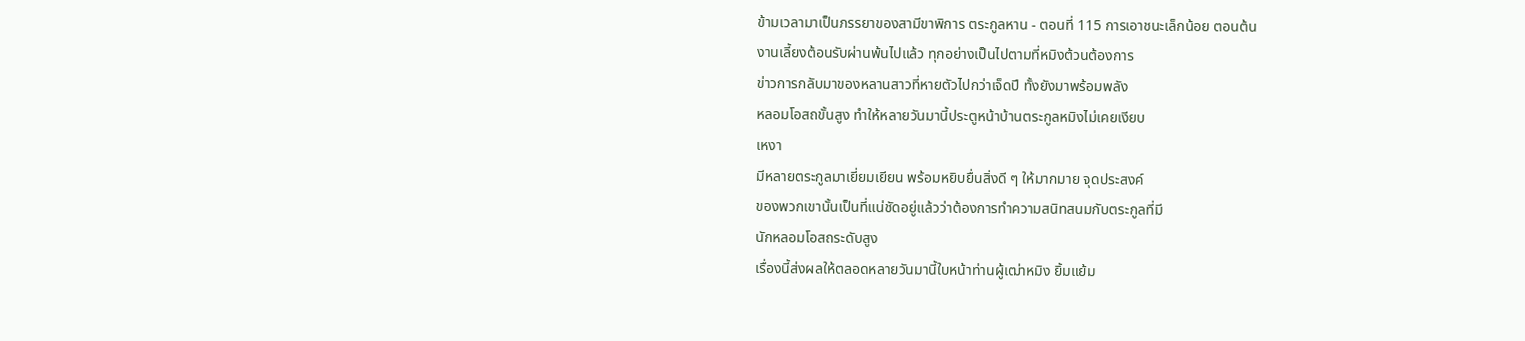ข้ามเวลามาเป็นภรรยาของสามีขาพิการ ตระกูลหาน - ตอนที่ 115 การเอาชนะเล็กน้อย ตอนต้น
งานเลี้ยงต้อนรับผ่านพ้นไปแล้ว ทุกอย่างเป็นไปตามที่หมิงต้วนต้องการ
ข่าวการกลับมาของหลานสาวที่หายตัวไปกว่าเจ็ดปี ทั้งยังมาพร้อมพลัง
หลอมโอสถขั้นสูง ทำให้หลายวันมานี้ประตูหน้าบ้านตระกูลหมิงไม่เคยเงียบ
เหงา
มีหลายตระกูลมาเยี่ยมเยียน พร้อมหยิบยื่นสิ่งดี ๆ ให้มากมาย จุดประสงค์
ของพวกเขานั้นเป็นที่แน่ชัดอยู่แล้วว่าต้องการทำความสนิทสนมกับตระกูลที่มี
นักหลอมโอสถระดับสูง
เรื่องนี้ส่งผลให้ตลอดหลายวันมานี้ใบหน้าท่านผู้เฒ่าหมิง ยิ้มแย้ม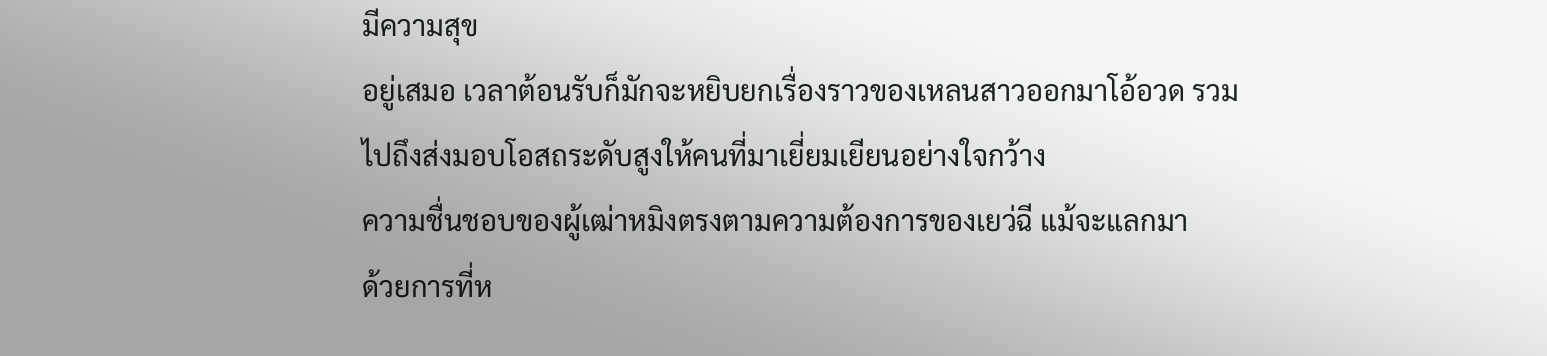มีความสุข
อยู่เสมอ เวลาต้อนรับก็มักจะหยิบยกเรื่องราวของเหลนสาวออกมาโอ้อวด รวม
ไปถึงส่งมอบโอสถระดับสูงให้คนที่มาเยี่ยมเยียนอย่างใจกว้าง
ความชื่นชอบของผู้เฒ่าหมิงตรงตามความต้องการของเยว่ฉี แม้จะแลกมา
ด้วยการที่ห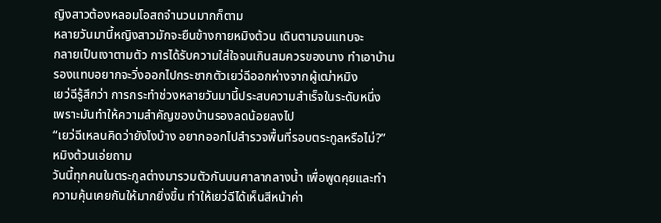ญิงสาวต้องหลอมโอสถจำนวนมากก็ตาม
หลายวันมานี้หญิงสาวมักจะยืนข้างกายหมิงต้วน เดินตามจนแทบจะ
กลายเป็นเงาตามตัว การได้รับความใส่ใจจนเกินสมควรของนาง ทำเอาบ้าน
รองแทบอยากจะวิ่งออกไปกระชากตัวเยว่ฉีออกห่างจากผู้เฒ่าหมิง
เยว่ฉีรู้สึกว่า การกระทำช่วงหลายวันมานี้ประสบความสำเร็จในระดับหนึ่ง
เพราะมันทำให้ความสำคัญของบ้านรองลดน้อยลงไป
“เยว่ฉีเหลนคิดว่ายังไงบ้าง อยากออกไปสำรวจพื้นที่รอบตระกูลหรือไม่?”
หมิงต้วนเอ่ยถาม
วันนี้ทุกคนในตระกูลต่างมารวมตัวกันบนศาลากลางน้ำ เพื่อพูดคุยและทำ
ความคุ้นเคยกันให้มากยิ่งขึ้น ทำให้เยว่ฉีได้เห็นสีหน้าค่า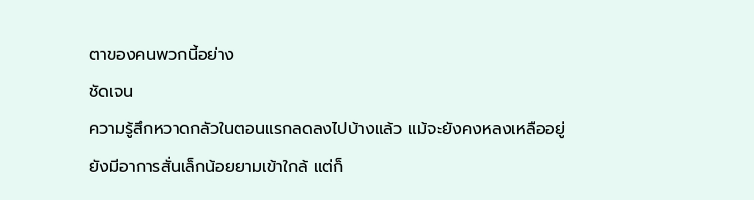ตาของคนพวกนี้อย่าง
ชัดเจน
ความรู้สึกหวาดกลัวในตอนแรกลดลงไปบ้างแล้ว แม้จะยังคงหลงเหลืออยู่
ยังมีอาการสั่นเล็กน้อยยามเข้าใกล้ แต่ก็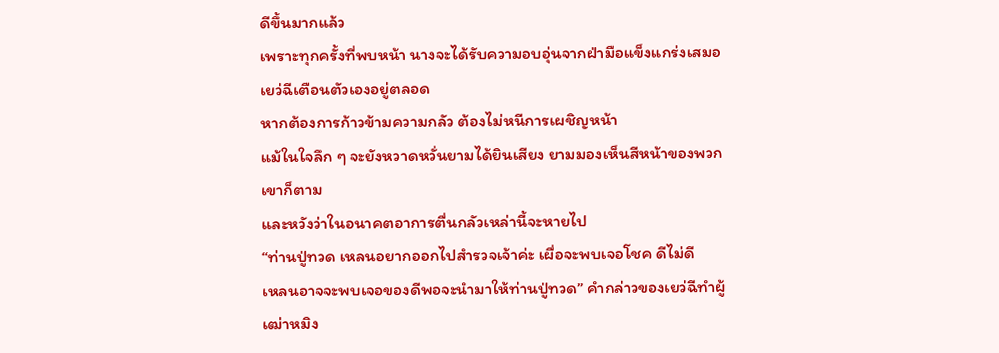ดีขึ้นมากแล้ว
เพราะทุกครั้งที่พบหน้า นางจะได้รับความอบอุ่นจากฝ่ามือแข็งแกร่งเสมอ
เยว่ฉีเตือนตัวเองอยู่ตลอด
หากต้องการก้าวข้ามความกลัว ต้องไม่หนีการเผชิญหน้า
แม้ในใจลึก ๆ จะยังหวาดหวั่นยามได้ยินเสียง ยามมองเห็นสีหน้าของพวก
เขาก็ตาม
และหวังว่าในอนาคตอาการตื่นกลัวเหล่านี้จะหายไป
“ท่านปู่ทวด เหลนอยากออกไปสำรวจเจ้าค่ะ เผื่อจะพบเจอโชค ดีไม่ดี
เหลนอาจจะพบเจอของดีพอจะนำมาให้ท่านปู่ทวด” คำกล่าวของเยว่ฉีทำผู้
เฒ่าหมิง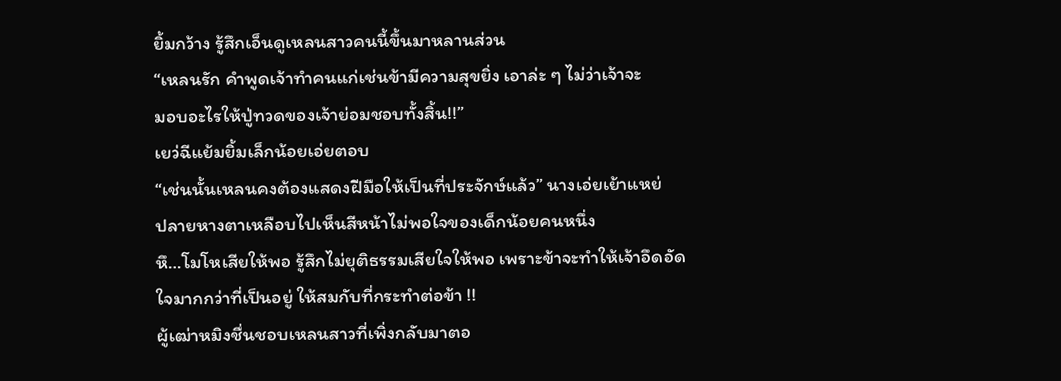ยิ้มกว้าง รู้สึกเอ็นดูเหลนสาวคนนี้ขึ้นมาหลานส่วน
“เหลนรัก คำพูดเจ้าทำคนแก่เช่นข้ามีความสุขยิ่ง เอาล่ะ ๆ ไม่ว่าเจ้าจะ
มอบอะไรให้ปู่ทวดของเจ้าย่อมชอบทั้งสิ้น!!”
เยว่ฉีแย้มยิ้มเล็กน้อยเอ่ยตอบ
“เช่นนั้นเหลนคงต้องแสดงฝีมือให้เป็นที่ประจักษ์แล้ว” นางเอ่ยเย้าแหย่
ปลายหางตาเหลือบไปเห็นสีหน้าไม่พอใจของเด็กน้อยคนหนึ่ง
หึ…โมโหเสียให้พอ รู้สึกไม่ยุติธรรมเสียใจให้พอ เพราะข้าจะทำให้เจ้าอึดอัด
ใจมากกว่าที่เป็นอยู่ ให้สมกับที่กระทำต่อข้า !!
ผู้เฒ่าหมิงชื่นชอบเหลนสาวที่เพิ่งกลับมาตอ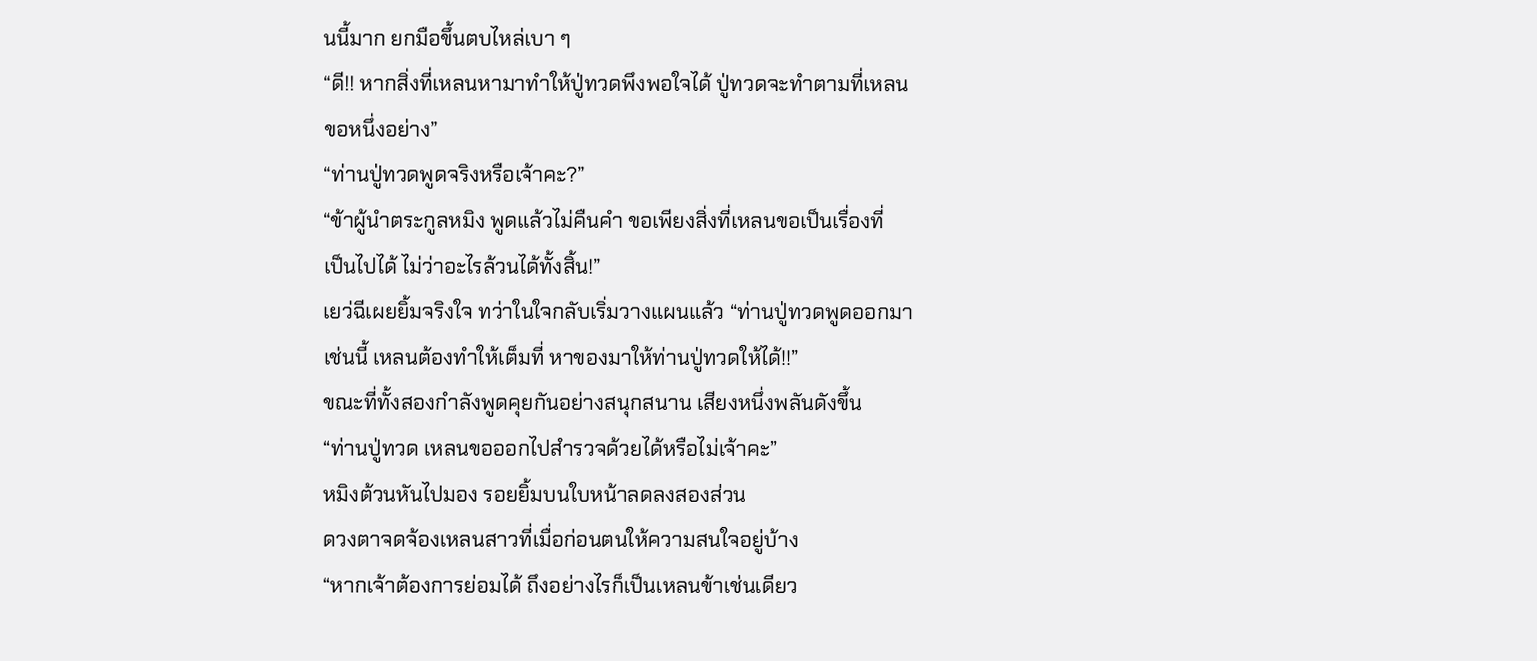นนี้มาก ยกมือขึ้นตบไหล่เบา ๆ
“ดี!! หากสิ่งที่เหลนหามาทำให้ปู่ทวดพึงพอใจได้ ปู่ทวดจะทำตามที่เหลน
ขอหนึ่งอย่าง”
“ท่านปู่ทวดพูดจริงหรือเจ้าคะ?”
“ข้าผู้นำตระกูลหมิง พูดแล้วไม่คืนคำ ขอเพียงสิ่งที่เหลนขอเป็นเรื่องที่
เป็นไปได้ ไม่ว่าอะไรล้วนได้ทั้งสิ้น!”
เยว่ฉีเผยยิ้มจริงใจ ทว่าในใจกลับเริ่มวางแผนแล้ว “ท่านปู่ทวดพูดออกมา
เช่นนี้ เหลนต้องทำให้เต็มที่ หาของมาให้ท่านปู่ทวดให้ได้!!”
ขณะที่ทั้งสองกำลังพูดคุยกันอย่างสนุกสนาน เสียงหนึ่งพลันดังขึ้น
“ท่านปู่ทวด เหลนขอออกไปสำรวจด้วยได้หรือไม่เจ้าคะ”
หมิงต้วนหันไปมอง รอยยิ้มบนใบหน้าลดลงสองส่วน
ดวงตาจดจ้องเหลนสาวที่เมื่อก่อนตนให้ความสนใจอยู่บ้าง
“หากเจ้าต้องการย่อมได้ ถึงอย่างไรก็เป็นเหลนข้าเช่นเดียว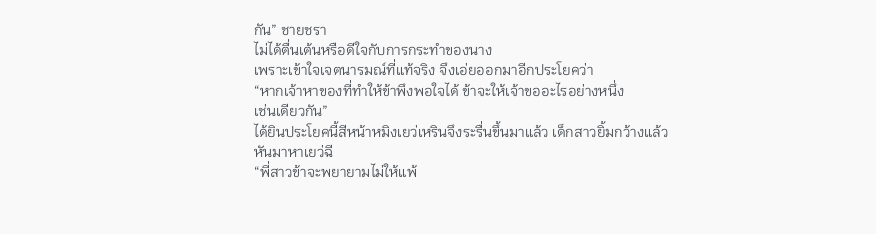กัน” ชายชรา
ไม่ได้ตื่นเต้นหรือดีใจกับการกระทำของนาง
เพราะเข้าใจเจตนารมณ์ที่แท้จริง จึงเอ่ยออกมาอีกประโยคว่า
“หากเจ้าหาของที่ทำให้ข้าพึงพอใจได้ ข้าจะให้เจ้าขออะไรอย่างหนึ่ง
เช่นเดียวกัน”
ได้ยินประโยคนี้สีหน้าหมิงเยว่เหรินจึงระรื่นขึ้นมาแล้ว เด็กสาวยิ้มกว้างแล้ว
หันมาหาเยว่ฉี
“พี่สาวข้าจะพยายามไม่ให้แพ้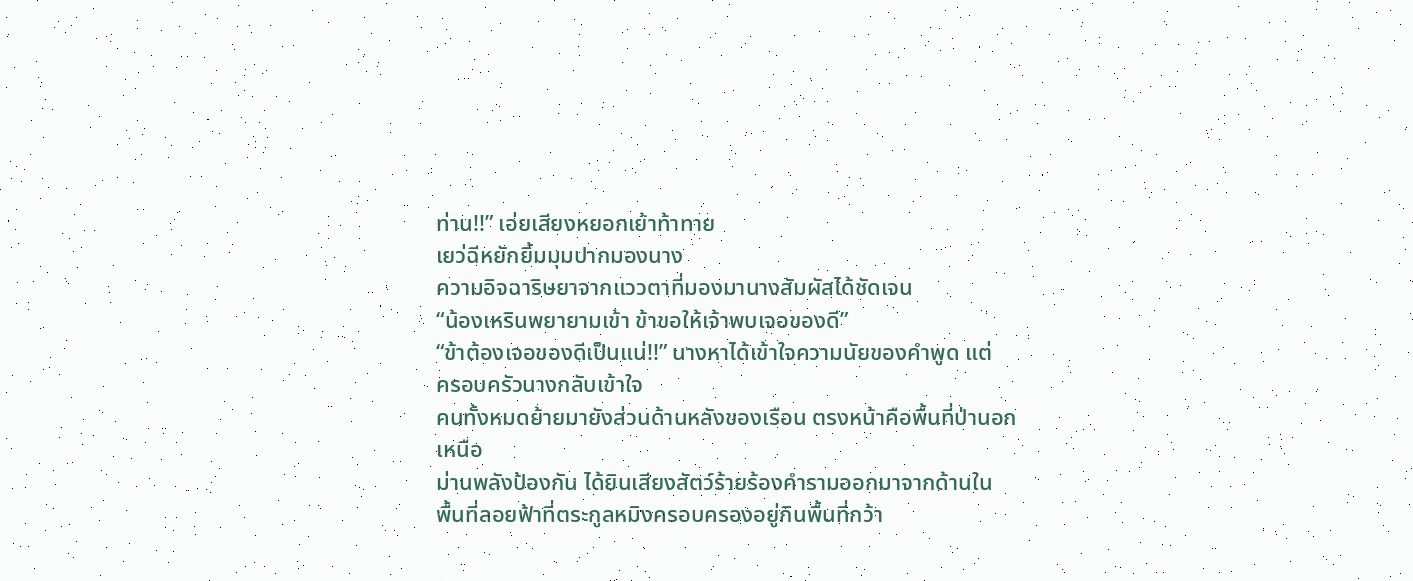ท่าน!!” เอ่ยเสียงหยอกเย้าท้าทาย
เยว่ฉีหยักยิ้มมุมปากมองนาง
ความอิจฉาริษยาจากแววตาที่มองมานางสัมผัสได้ชัดเจน
“น้องเหรินพยายามเข้า ข้าขอให้เจ้าพบเจอของดี”
“ข้าต้องเจอของดีเป็นแน่!!” นางหาได้เข้าใจความนัยของคำพูด แต่
ครอบครัวนางกลับเข้าใจ
คนทั้งหมดย้ายมายังส่วนด้านหลังของเรือน ตรงหน้าคือพื้นที่ป่านอกเหนือ
ม่านพลังป้องกัน ได้ยินเสียงสัตว์ร้ายร้องคำรามออกมาจากด้านใน
พื้นที่ลอยฟ้าที่ตระกูลหมิงครอบครองอยู่กินพื้นที่กว้า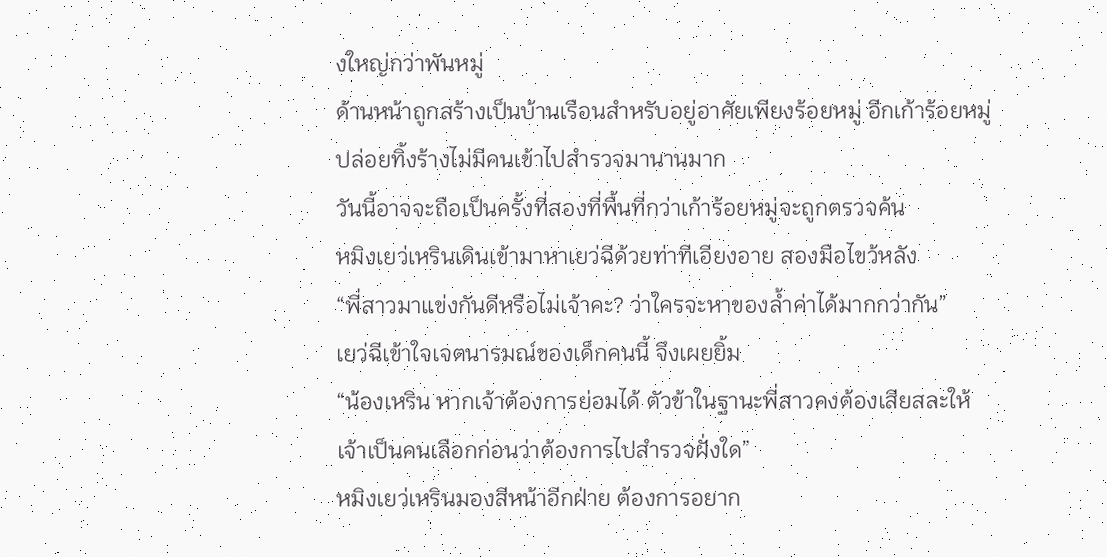งใหญ่กว่าพันหมู่
ด้านหน้าถูกสร้างเป็นบ้านเรือนสำหรับอยู่อาศัยเพียงร้อยหมู่ อีกเก้าร้อยหมู่
ปล่อยทิ้งร้างไม่มีคนเข้าไปสำรวจมานานมาก
วันนี้อาจจะถือเป็นครั้งที่สองที่พื้นที่กว่าเก้าร้อยหมู่จะถูกตรวจค้น
หมิงเยว่เหรินเดินเข้ามาหาเยว่ฉีด้วยท่าทีเอียงอาย สองมือไขว้หลัง
“พี่สาวมาแข่งกันดีหรือไม่เจ้าคะ? ว่าใครจะหาของล้ำค่าได้มากกว่ากัน”
เยว่ฉีเข้าใจเจตนารมณ์ของเด็กคนนี้ จึงเผยยิ้ม
“น้องเหริน หากเจ้าต้องการย่อมได้ ตัวข้าในฐานะพี่สาวคงต้องเสียสละให้
เจ้าเป็นคนเลือกก่อนว่าต้องการไปสำรวจฝั่งใด”
หมิงเยว่เหรินมองสีหน้าอีกฝ่าย ต้องการอยาก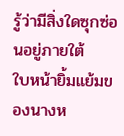รู้ว่ามีสิ่งใดซุกซ่อนอยู่ภายใต้
ใบหน้ายิ้มแย้มของนางห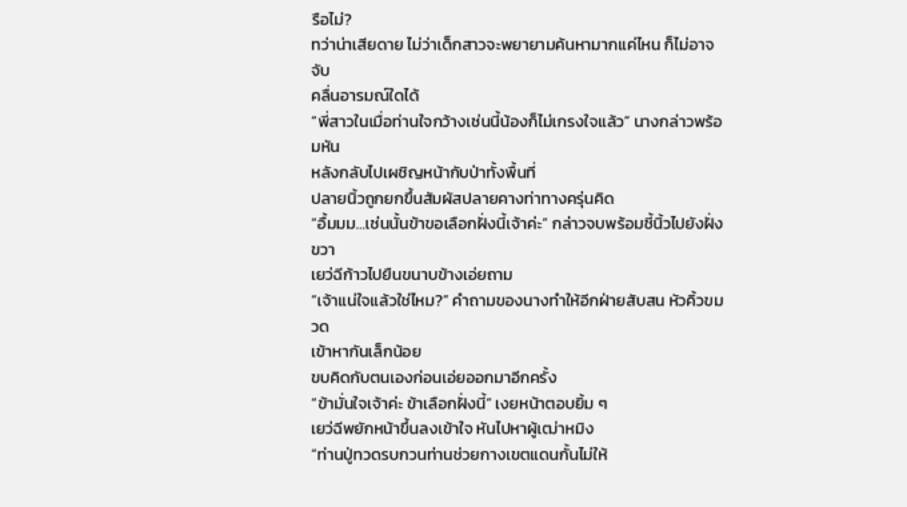รือไม่?
ทว่าน่าเสียดาย ไม่ว่าเด็กสาวจะพยายามค้นหามากแค่ไหน ก็ไม่อาจจับ
คลื่นอารมณ์ใดได้
“พี่สาวในเมื่อท่านใจกว้างเช่นนี้น้องก็ไม่เกรงใจแล้ว” นางกล่าวพร้อมหัน
หลังกลับไปเผชิญหน้ากับป่าทั้งพื้นที่
ปลายนิ้วถูกยกขึ้นสัมผัสปลายคางท่าทางครุ่นคิด
“อื้มมม…เช่นนั้นข้าขอเลือกฝั่งนี้เจ้าค่ะ” กล่าวจบพร้อมชี้นิ้วไปยังฝั่งขวา
เยว่ฉีก้าวไปยืนขนาบข้างเอ่ยถาม
“เจ้าแน่ใจแล้วใช่ไหม?” คำถามของนางทำให้อีกฝ่ายสับสน หัวคิ้วขมวด
เข้าหากันเล็กน้อย
ขบคิดกับตนเองก่อนเอ่ยออกมาอีกครั้ง
“ข้ามั่นใจเจ้าค่ะ ข้าเลือกฝั่งนี้” เงยหน้าตอบยิ้ม ๆ
เยว่ฉีพยักหน้าขึ้นลงเข้าใจ หันไปหาผู้เฒ่าหมิง
“ท่านปู่ทวดรบกวนท่านช่วยกางเขตแดนกั้นไม่ให้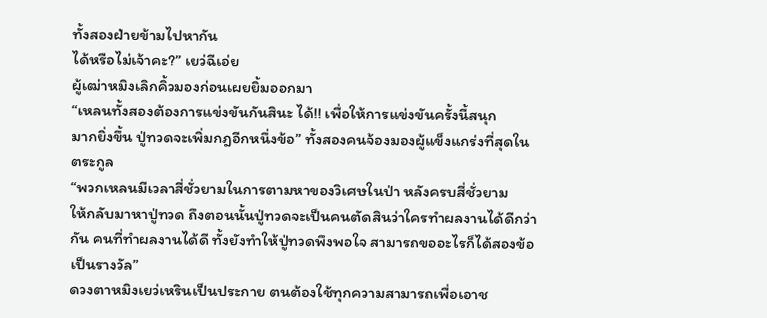ทั้งสองฝ่ายข้ามไปหากัน
ได้หรือไม่เจ้าคะ?” เยว่ฉีเอ่ย
ผู้เฒ่าหมิงเลิกคิ้วมองก่อนเผยยิ้มออกมา
“เหลนทั้งสองต้องการแข่งขันกันสินะ ได้!! เพื่อให้การแข่งขันครั้งนี้สนุก
มากยิ่งขึ้น ปู่ทวดจะเพิ่มกฎอีกหนึ่งข้อ” ทั้งสองคนจ้องมองผู้แข็งแกร่งที่สุดใน
ตระกูล
“พวกเหลนมีเวลาสี่ชั่วยามในการตามหาของวิเศษในป่า หลังครบสี่ชั่วยาม
ให้กลับมาหาปู่ทวด ถึงตอนนั้นปู่ทวดจะเป็นคนตัดสินว่าใครทำผลงานได้ดีกว่า
กัน คนที่ทำผลงานได้ดี ทั้งยังทำให้ปู่ทวดพึงพอใจ สามารถขออะไรก็ได้สองข้อ
เป็นรางวัล”
ดวงตาหมิงเยว่เหรินเป็นประกาย ตนต้องใช้ทุกความสามารถเพื่อเอาช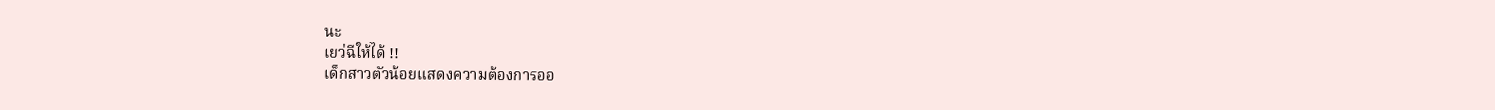นะ
เยว่ฉีให้ได้ !!
เด็กสาวตัวน้อยแสดงความต้องการออ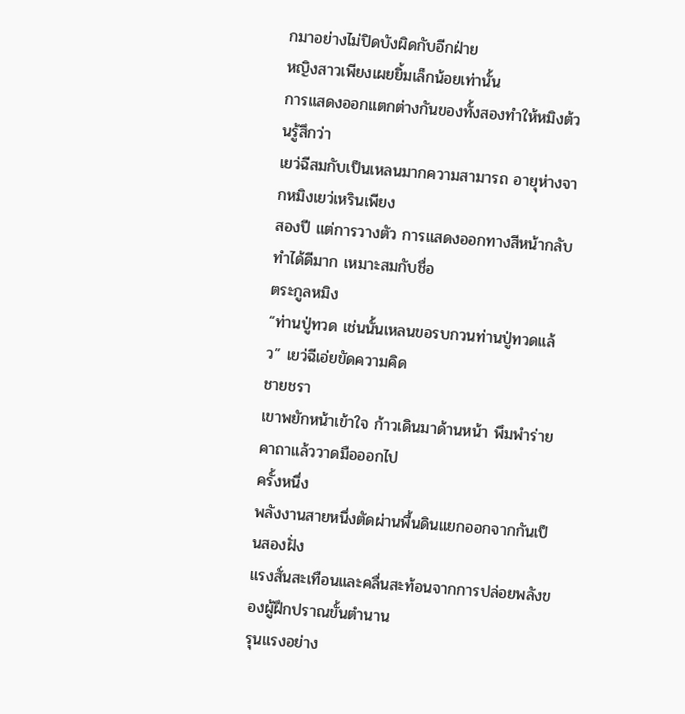กมาอย่างไม่ปิดบังผิดกับอีกฝ่าย
หญิงสาวเพียงเผยยิ้มเล็กน้อยเท่านั้น
การแสดงออกแตกต่างกันของทั้งสองทำให้หมิงต้วนรู้สึกว่า
เยว่ฉีสมกับเป็นเหลนมากความสามารถ อายุห่างจากหมิงเยว่เหรินเพียง
สองปี แต่การวางตัว การแสดงออกทางสีหน้ากลับทำได้ดีมาก เหมาะสมกับชื่อ
ตระกูลหมิง
“ท่านปู่ทวด เช่นนั้นเหลนขอรบกวนท่านปู่ทวดแล้ว” เยว่ฉีเอ่ยขัดความคิด
ชายชรา
เขาพยักหน้าเข้าใจ ก้าวเดินมาด้านหน้า พึมพำร่ายคาถาแล้ววาดมือออกไป
ครั้งหนึ่ง
พลังงานสายหนึ่งตัดผ่านพื้นดินแยกออกจากกันเป็นสองฝั่ง
แรงสั่นสะเทือนและคลื่นสะท้อนจากการปล่อยพลังของผู้ฝึกปราณขั้นตำนาน
รุนแรงอย่าง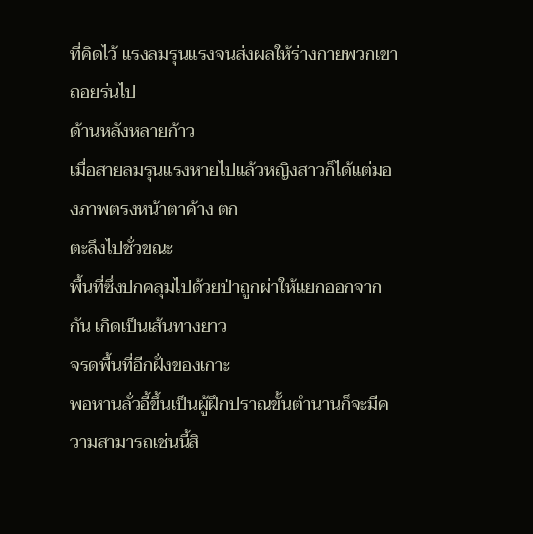ที่คิดไว้ แรงลมรุนแรงจนส่งผลให้ร่างกายพวกเขาถอยร่นไป
ด้านหลังหลายก้าว
เมื่อสายลมรุนแรงหายไปแล้วหญิงสาวก็ได้แต่มองภาพตรงหน้าตาค้าง ตก
ตะลึงไปชั่วขณะ
พื้นที่ซึ่งปกคลุมไปด้วยป่าถูกผ่าให้แยกออกจากกัน เกิดเป็นเส้นทางยาว
จรดพื้นที่อีกฝั่งของเกาะ
พอหานลั่วอี้ขึ้นเป็นผู้ฝึกปราณขั้นตำนานก็จะมีความสามารถเช่นนี้สิ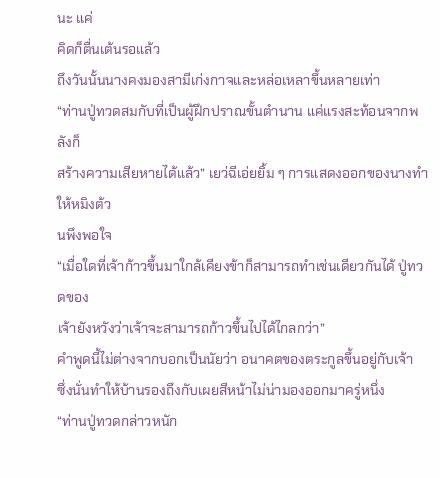นะ แค่
คิดก็ตื่นเต้นรอแล้ว
ถึงวันนั้นนางคงมองสามีเก่งกาจและหล่อเหลาขึ้นหลายเท่า
“ท่านปู่ทวดสมกับที่เป็นผู้ฝึกปราณขั้นตำนาน แค่แรงสะท้อนจากพลังก็
สร้างความเสียหายได้แล้ว” เยว่ฉีเอ่ยยิ้ม ๆ การแสดงออกของนางทำให้หมิงต้ว
นพึงพอใจ
“เมื่อใดที่เจ้าก้าวขึ้นมาใกล้เคียงข้าก็สามารถทำเช่นเดียวกันได้ ปู่ทวดของ
เจ้ายังหวังว่าเจ้าจะสามารถก้าวขึ้นไปได้ไกลกว่า”
คำพูดนี้ไม่ต่างจากบอกเป็นนัยว่า อนาคตของตระกูลขึ้นอยู่กับเจ้า
ซึ่งนั่นทำให้บ้านรองถึงกับเผยสีหน้าไม่น่ามองออกมาครู่หนึ่ง
“ท่านปู่ทวดกล่าวหนัก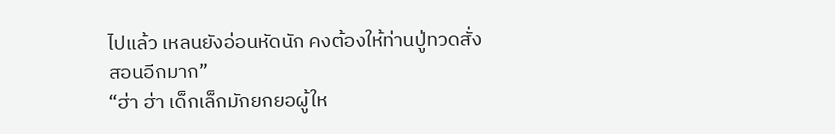ไปแล้ว เหลนยังอ่อนหัดนัก คงต้องให้ท่านปู่ทวดสั่ง
สอนอีกมาก”
“ฮ่า ฮ่า เด็กเล็กมักยกยอผู้ให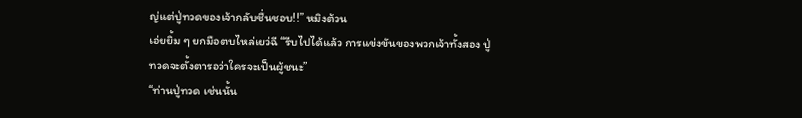ญ่แต่ปู่ทวดของเจ้ากลับชื่นชอบ!!” หมิงต้วน
เอ่ยยิ้ม ๆ ยกมือตบไหล่เยว่ฉี “รีบไปได้แล้ว การแข่งขันของพวกเจ้าทั้งสอง ปู่
ทวดจะตั้งตารอว่าใครจะเป็นผู้ชนะ”
“ท่านปู่ทวด เช่นนั้น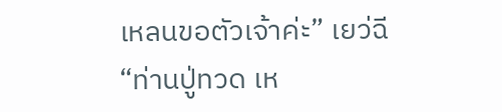เหลนขอตัวเจ้าค่ะ” เยว่ฉี
“ท่านปู่ทวด เห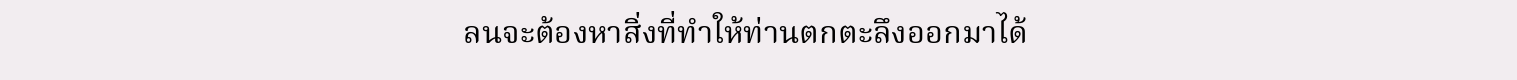ลนจะต้องหาสิ่งที่ทำให้ท่านตกตะลึงออกมาได้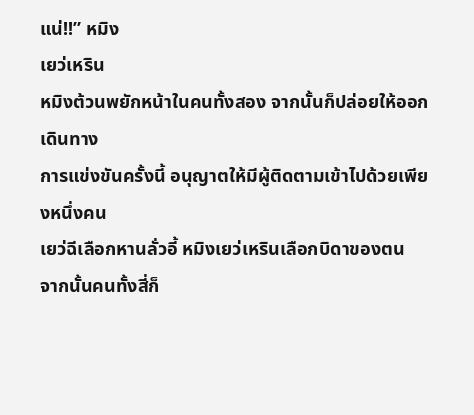แน่!!” หมิง
เยว่เหริน
หมิงต้วนพยักหน้าในคนทั้งสอง จากนั้นก็ปล่อยให้ออกเดินทาง
การแข่งขันครั้งนี้ อนุญาตให้มีผู้ติดตามเข้าไปด้วยเพียงหนึ่งคน
เยว่ฉีเลือกหานลั่วอี้ หมิงเยว่เหรินเลือกบิดาของตน
จากนั้นคนทั้งสี่ก็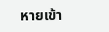หายเข้า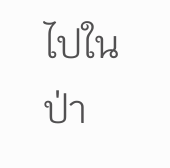ไปในป่า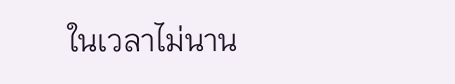ในเวลาไม่นาน